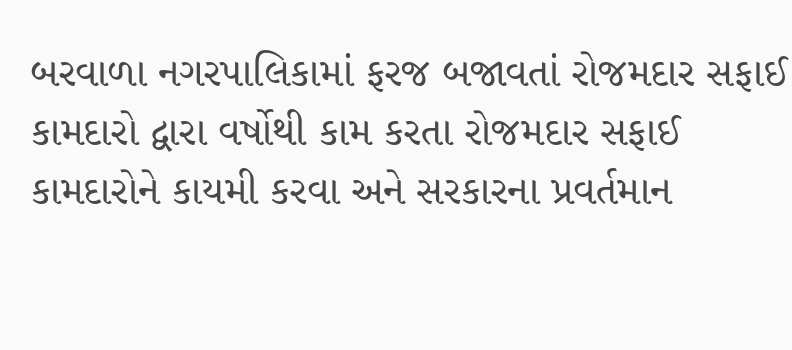બરવાળા નગરપાલિકામાં ફરજ બજાવતાં રોજમદાર સફાઈ કામદારો દ્વારા વર્ષોથી કામ કરતા રોજમદાર સફાઈ કામદારોને કાયમી કરવા અને સરકારના પ્રવર્તમાન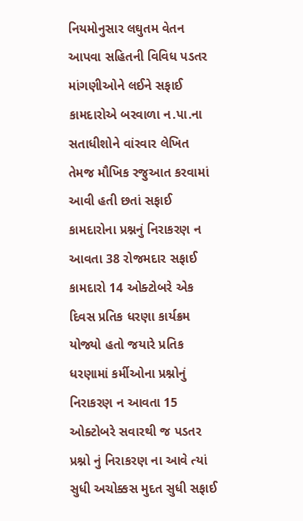નિયમોનુસાર લઘુતમ વેતન આપવા સહિતની વિવિધ પડતર માંગણીઓને લઈને સફાઈ કામદારોએ બરવાળા ન.પા.ના સતાધીશોને વાંરવાર લેખિત તેમજ મૌખિક રજુઆત કરવામાં આવી હતી છતાં સફાઈ કામદારોના પ્રશ્નનું નિરાકરણ ન આવતા 38 રોજમદાર સફાઈ કામદારો 14 ઓક્ટોબરે એક દિવસ પ્રતિક ધરણા કાર્યક્રમ યોજ્યો હતો જયારે પ્રતિક ધરણામાં કર્મીઓના પ્રશ્નોનું નિરાકરણ ન આવતા 15 ઓક્ટોબરે સવારથી જ પડતર પ્રશ્નો નું નિરાકરણ ના આવે ત્યાં સુધી અચોક્કસ મુદત સુધી સફાઈ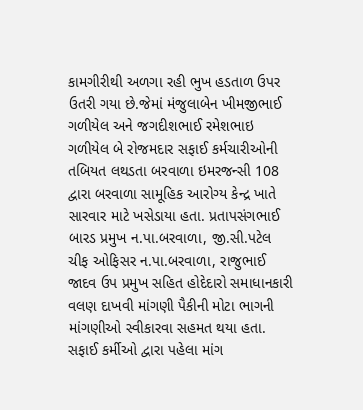કામગીરીથી અળગા રહી ભુખ હડતાળ ઉપર ઉતરી ગયા છે.જેમાં મંજુલાબેન ખીમજીભાઈ ગળીયેલ અને જગદીશભાઈ રમેશભાઇ ગળીયેલ બે રોજમદાર સફાઈ કર્મચારીઓની તબિયત લથડતા બરવાળા ઇમરજન્સી 108 દ્વારા બરવાળા સામૂહિક આરોગ્ય કેન્દ્ર ખાતે સારવાર માટે ખસેડાયા હતા. પ્રતાપસંગભાઈ બારડ પ્રમુખ ન.પા.બરવાળા, જી.સી.પટેલ ચીફ ઓફિસર ન.પા.બરવાળા, રાજુભાઈ જાદવ ઉપ પ્રમુખ સહિત હોદેદારો સમાધાનકારી વલણ દાખવી માંગણી પૈકીની મોટા ભાગની માંગણીઓ સ્વીકારવા સહમત થયા હતા. સફાઈ કર્મીઓ દ્વારા પહેલા માંગ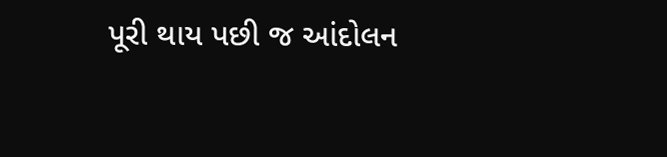પૂરી થાય પછી જ આંદોલન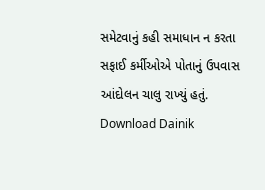સમેટવાનું કહી સમાધાન ન કરતા સફાઈ કર્મીઓએ પોતાનું ઉપવાસ આંદોલન ચાલુ રાખ્યું હતું.
Download Dainik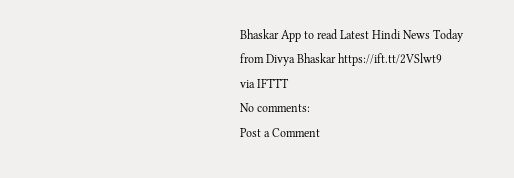Bhaskar App to read Latest Hindi News Today
from Divya Bhaskar https://ift.tt/2VSlwt9
via IFTTT
No comments:
Post a Comment